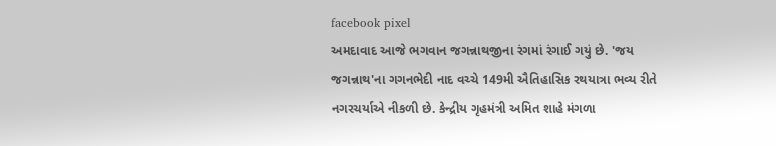facebook pixel
અમદાવાદ આજે ભગવાન જગન્નાથજીના રંગમાં રંગાઈ ગયું છે. 'જય જગન્નાથ'ના ગગનભેદી નાદ વચ્ચે 149મી ઐતિહાસિક રથયાત્રા ભવ્ય રીતે નગરચર્યાએ નીકળી છે. કેન્દ્રીય ગૃહમંત્રી અમિત શાહે મંગળા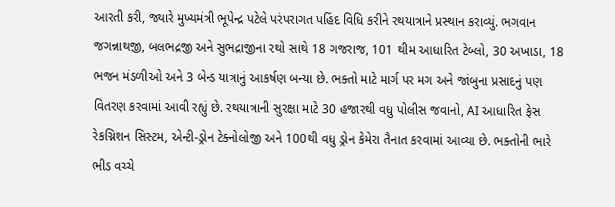આરતી કરી, જ્યારે મુખ્યમંત્રી ભૂપેન્દ્ર પટેલે પરંપરાગત પહિંદ વિધિ કરીને રથયાત્રાને પ્રસ્થાન કરાવ્યું. ભગવાન જગન્નાથજી, બલભદ્રજી અને સુભદ્રાજીના રથો સાથે 18 ગજરાજ, 101 થીમ આધારિત ટેબ્લો, 30 અખાડા, 18 ભજન મંડળીઓ અને 3 બેન્ડ યાત્રાનું આકર્ષણ બન્યા છે. ભક્તો માટે માર્ગ પર મગ અને જાંબુના પ્રસાદનું પણ વિતરણ કરવામાં આવી રહ્યું છે. રથયાત્રાની સુરક્ષા માટે 30 હજારથી વધુ પોલીસ જવાનો, AI આધારિત ફેસ રેકગ્નિશન સિસ્ટમ, એન્ટી-ડ્રોન ટેક્નોલોજી અને 100થી વધુ ડ્રોન કેમેરા તૈનાત કરવામાં આવ્યા છે. ભક્તોની ભારે ભીડ વચ્ચે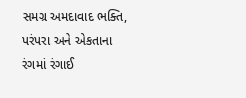સમગ્ર અમદાવાદ ભક્તિ, પરંપરા અને એકતાના રંગમાં રંગાઈ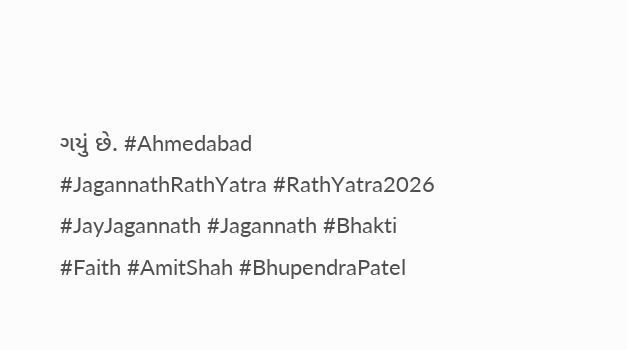ગયું છે. #Ahmedabad #JagannathRathYatra #RathYatra2026 #JayJagannath #Jagannath #Bhakti #Faith #AmitShah #BhupendraPatel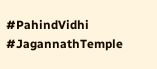#PahindVidhi #JagannathTemple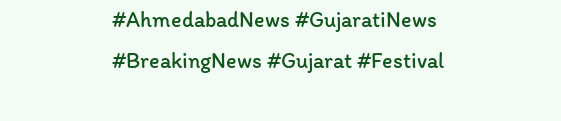#AhmedabadNews #GujaratiNews #BreakingNews #Gujarat #Festival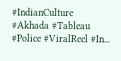#IndianCulture #Akhada #Tableau #Police #ViralReel #In...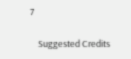7

    Suggested Credits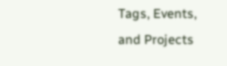Tags, Events, and Projects